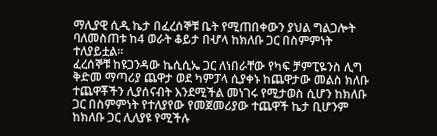ማሊያዊ ሲዲ ኬታ በፈረሰኞቹ ቤት የሚጠበቀውን ያህል ግልጋሎት ባለመስጠቱ ከ4 ወራት ቆይታ በሇላ ከክለቡ ጋር በስምምነት ተለያይቷል፡፡
ፈረሰኞቹ ከዩጋንዳው ኬሲሲኤ ጋር ለነበራቸው የካፍ ቻምፒዬንስ ሊግ ቅድመ ማጣሪያ ጨዋታ ወደ ካምፓላ ሲያቀኑ ከጨዋታው መልስ ክለቡ ተጨዋቾችን ሊያሰናብት እንደሚችል መነገሩ የሚታወስ ሲሆን ከክለቡ ጋር በስምምነት የተለያየው የመጀመሪያው ተጨዋች ኬታ ቢሆንም ከክለቡ ጋር ሊለያዩ የሚችሉ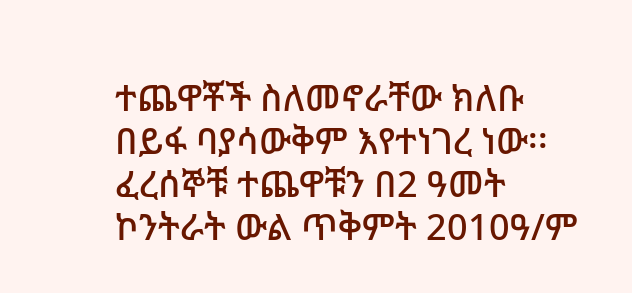ተጨዋቾች ስለመኖራቸው ክለቡ በይፋ ባያሳውቅም እየተነገረ ነው፡፡
ፈረሰኞቹ ተጨዋቹን በ2 ዓመት ኮንትራት ውል ጥቅምት 2010ዓ/ም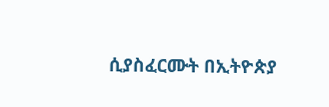ሲያስፈርሙት በኢትዮጵያ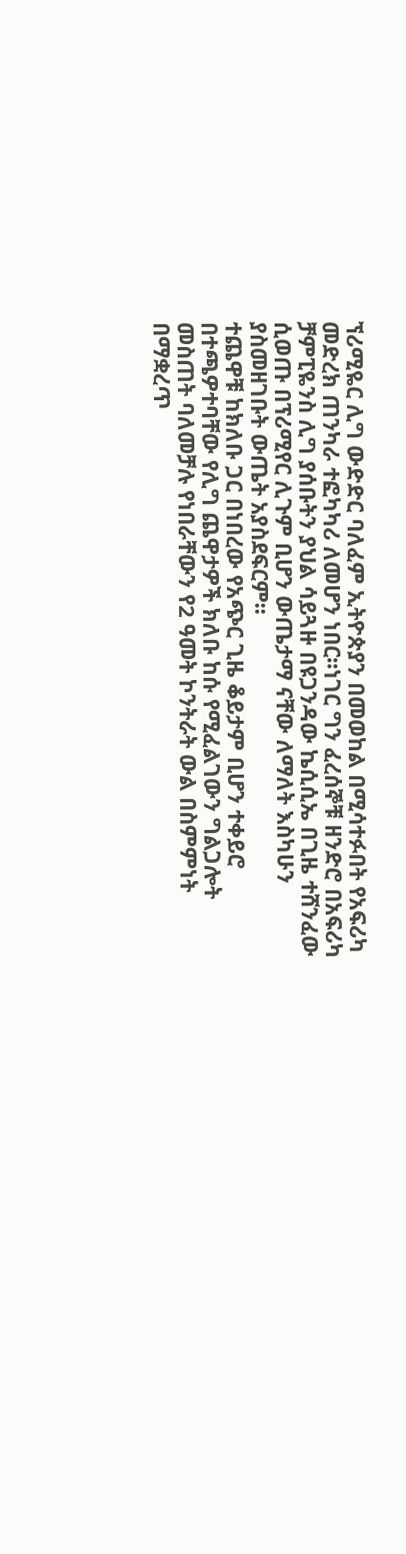ኘሪሚዬር ሊግ ውድድር ባለፈም ኢትዮጵያን በመወከል በሚሳተፉበት የአፍሪካ መድረክ ጠንካራ ተፎካካሪ ለመሆን ነበር፡፡ነገር ግን ፈረሰኞቹ ዘንድሮ በአፍሪካ ቻምፒዬንስ ሊግ ያሰቡትን ያህል ሳይጓዙ በዩጋንዳው ኬሲሲኤ በጊዜ ተሸንፈው ሲወጡ በፕሪሚየር ሊጉም ቢሆን ውጤታማ ናቸው ለማለት እስካሁን ያስመዘገቡት ውጤት አያስደፍርም፡፡
ተጨዋቹ ከክለቡ ጋር በነበረው የአጭር ጊዜ ቆይታም ቢሆን ተቀይሮ በተጫዎተባቸው የሊግ ጨዋታዎች ክለቡ ከሱ የሚፈልገውን ግልጋሎት መስጠት ባለመቻሉ የነበራቸውን የ2 ዓመት ኮንትራት ውል በስምምነት በማቋረጥ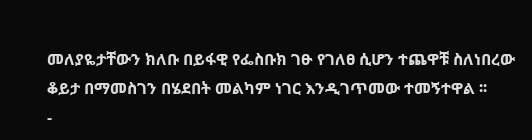መለያዬታቸውን ክለቡ በይፋዊ የፌስቡክ ገፁ የገለፀ ሲሆን ተጨዋቹ ስለነበረው ቆይታ በማመስገን በሄደበት መልካም ነገር እንዲገጥመው ተመኝተዋል ፡፡
-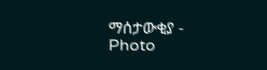ማሰታውቂያ -
Photo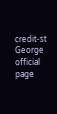credit-st George official page